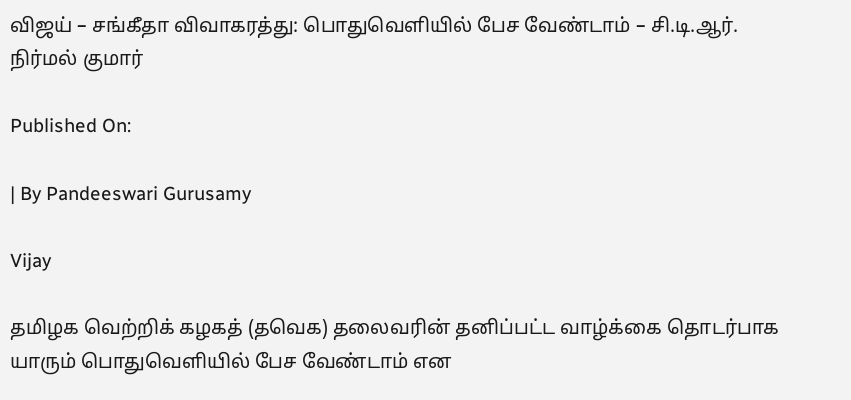விஜய் – சங்கீதா விவாகரத்து: பொதுவெளியில் பேச வேண்டாம் – சி.டி.ஆர். நிர்மல் குமார்

Published On:

| By Pandeeswari Gurusamy

Vijay

தமிழக வெற்றிக் கழகத் (தவெக) தலைவரின் தனிப்பட்ட வாழ்க்கை தொடர்பாக யாரும் பொதுவெளியில் பேச வேண்டாம் என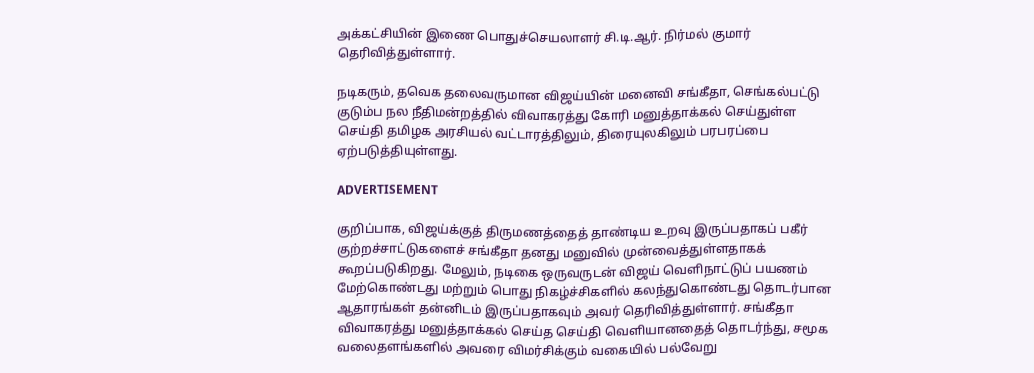அக்கட்சியின் இணை பொதுச்செயலாளர் சி.டி.ஆர். நிர்மல் குமார் தெரிவித்துள்ளார்.

நடிகரும், தவெக தலைவருமான விஜய்யின் மனைவி சங்கீதா, செங்கல்பட்டு குடும்ப நல நீதிமன்றத்தில் விவாகரத்து கோரி மனுத்தாக்கல் செய்துள்ள செய்தி தமிழக அரசியல் வட்டாரத்திலும், திரையுலகிலும் பரபரப்பை ஏற்படுத்தியுள்ளது.

ADVERTISEMENT

குறிப்பாக, விஜய்க்குத் திருமணத்தைத் தாண்டிய உறவு இருப்பதாகப் பகீர் குற்றச்சாட்டுகளைச் சங்கீதா தனது மனுவில் முன்வைத்துள்ளதாகக் கூறப்படுகிறது. மேலும், நடிகை ஒருவருடன் விஜய் வெளிநாட்டுப் பயணம் மேற்கொண்டது மற்றும் பொது நிகழ்ச்சிகளில் கலந்துகொண்டது தொடர்பான ஆதாரங்கள் தன்னிடம் இருப்பதாகவும் அவர் தெரிவித்துள்ளார். சங்கீதா விவாகரத்து மனுத்தாக்கல் செய்த செய்தி வெளியானதைத் தொடர்ந்து, சமூக வலைதளங்களில் அவரை விமர்சிக்கும் வகையில் பல்வேறு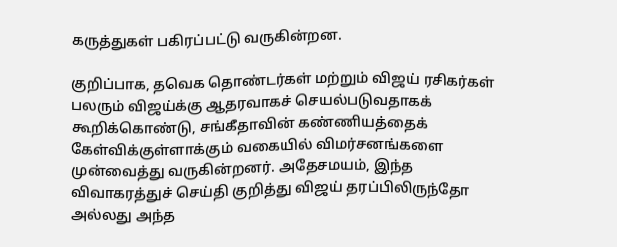கருத்துகள் பகிரப்பட்டு வருகின்றன.

குறிப்பாக, தவெக தொண்டர்கள் மற்றும் விஜய் ரசிகர்கள் பலரும் விஜய்க்கு ஆதரவாகச் செயல்படுவதாகக் கூறிக்கொண்டு, சங்கீதாவின் கண்ணியத்தைக் கேள்விக்குள்ளாக்கும் வகையில் விமர்சனங்களை முன்வைத்து வருகின்றனர். அதேசமயம், இந்த விவாகரத்துச் செய்தி குறித்து விஜய் தரப்பிலிருந்தோ அல்லது அந்த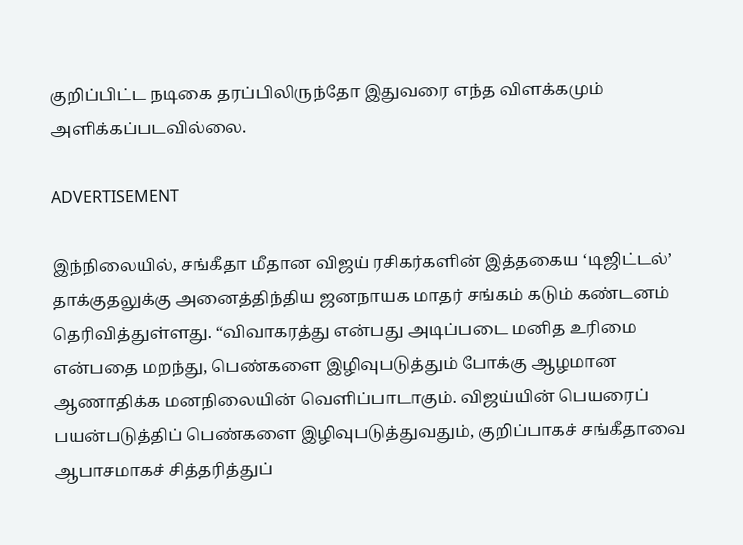குறிப்பிட்ட நடிகை தரப்பிலிருந்தோ இதுவரை எந்த விளக்கமும் அளிக்கப்படவில்லை.

ADVERTISEMENT

இந்நிலையில், சங்கீதா மீதான விஜய் ரசிகர்களின் இத்தகைய ‘டிஜிட்டல்’ தாக்குதலுக்கு அனைத்திந்திய ஜனநாயக மாதர் சங்கம் கடும் கண்டனம் தெரிவித்துள்ளது. “விவாகரத்து என்பது அடிப்படை மனித உரிமை என்பதை மறந்து, பெண்களை இழிவுபடுத்தும் போக்கு ஆழமான ஆணாதிக்க மனநிலையின் வெளிப்பாடாகும். விஜய்யின் பெயரைப் பயன்படுத்திப் பெண்களை இழிவுபடுத்துவதும், குறிப்பாகச் சங்கீதாவை ஆபாசமாகச் சித்தரித்துப்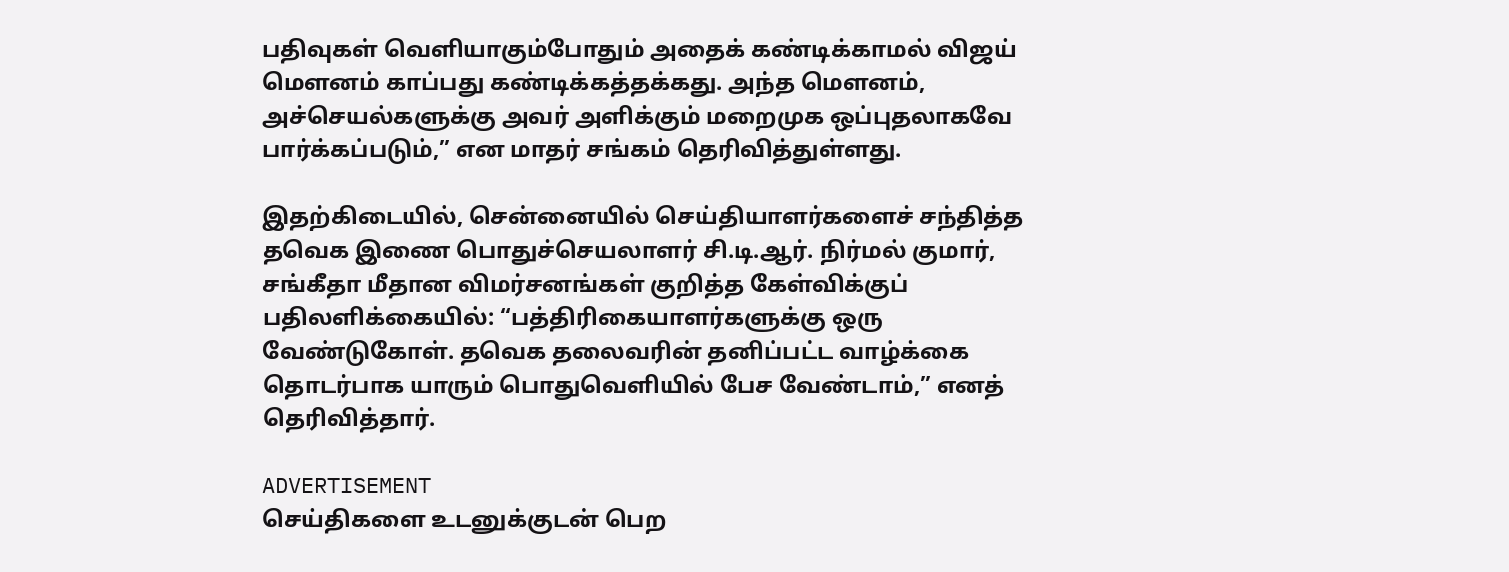பதிவுகள் வெளியாகும்போதும் அதைக் கண்டிக்காமல் விஜய் மௌனம் காப்பது கண்டிக்கத்தக்கது. அந்த மௌனம், அச்செயல்களுக்கு அவர் அளிக்கும் மறைமுக ஒப்புதலாகவே பார்க்கப்படும்,” என மாதர் சங்கம் தெரிவித்துள்ளது.

இதற்கிடையில், சென்னையில் செய்தியாளர்களைச் சந்தித்த தவெக இணை பொதுச்செயலாளர் சி.டி.ஆர். நிர்மல் குமார், சங்கீதா மீதான விமர்சனங்கள் குறித்த கேள்விக்குப் பதிலளிக்கையில்: “பத்திரிகையாளர்களுக்கு ஒரு வேண்டுகோள். தவெக தலைவரின் தனிப்பட்ட வாழ்க்கை தொடர்பாக யாரும் பொதுவெளியில் பேச வேண்டாம்,” எனத் தெரிவித்தார்.

ADVERTISEMENT
செய்திகளை உடனுக்குடன் பெற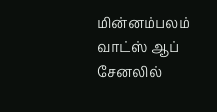மின்னம்பலம் வாட்ஸ் ஆப் சேனலில்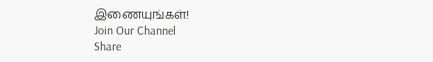இணையுங்கள்!
Join Our Channel
Share